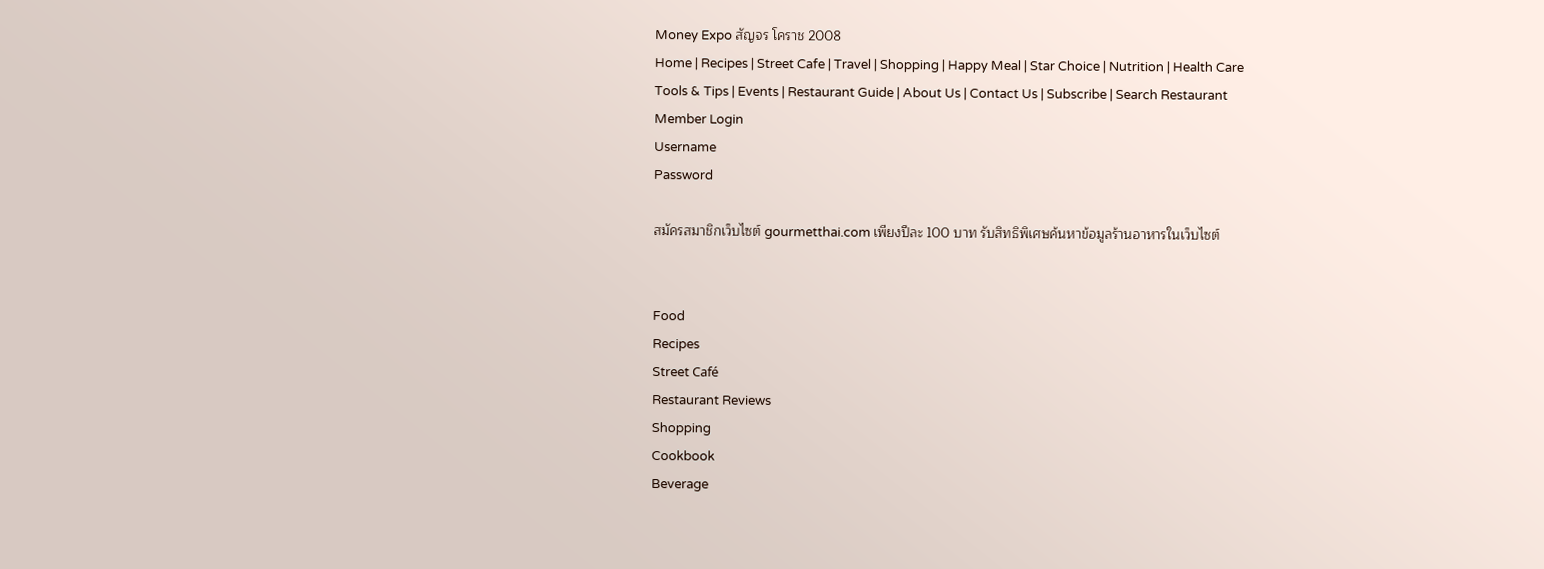Money Expo สัญจร โคราช 2008
Home | Recipes | Street Cafe | Travel | Shopping | Happy Meal | Star Choice | Nutrition | Health Care
Tools & Tips | Events | Restaurant Guide | About Us | Contact Us | Subscribe | Search Restaurant
Member Login
Username
Password

สมัครสมาชิกเว็บไซต์ gourmetthai.com เพียงปีละ 100 บาท รับสิทธิพิเศษค้นหาข้อมูลร้านอาหารในเว็บไซต์


Food
Recipes
Street Café
Restaurant Reviews
Shopping
Cookbook
Beverage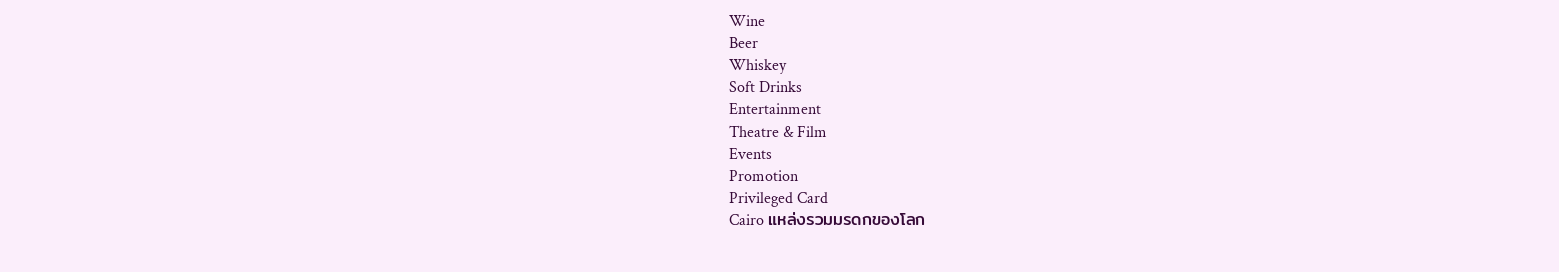Wine
Beer
Whiskey
Soft Drinks
Entertainment
Theatre & Film
Events
Promotion
Privileged Card
Cairo แหล่งรวมมรดกของโลก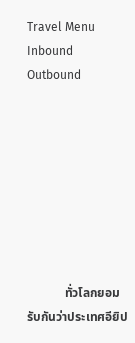Travel Menu
Inbound
Outbound








            ทั่วโลกยอมรับกันว่าประเทศอียิป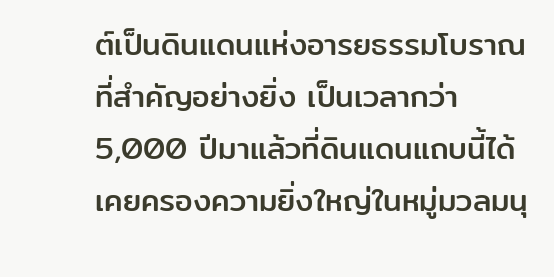ต์เป็นดินแดนแห่งอารยธรรมโบราณที่สำคัญอย่างยิ่ง เป็นเวลากว่า 5,000 ปีมาแล้วที่ดินแดนแถบนี้ได้เคยครองความยิ่งใหญ่ในหมู่มวลมนุ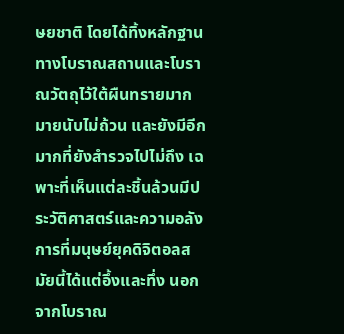ษยชาติ โดยได้ทิ้งหลักฐานทางโบราณสถานและโบราณวัตถุไว้ใต้ผืนทรายมากมายนับไม่ถ้วน และยังมีอีกมากที่ยังสำรวจไปไม่ถึง เฉพาะที่เห็นแต่ละชิ้นล้วนมีประวัติศาสตร์และความอลังการที่มนุษย์ยุคดิจิตอลสมัยนี้ได้แต่อึ้งและทึ่ง นอกจากโบราณ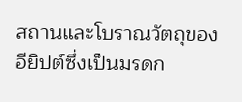สถานและโบราณวัตถุของอียิปต์ซึ่งเป็นมรดก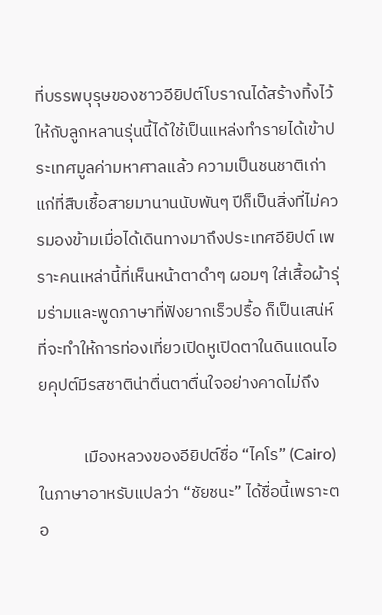ที่บรรพบุรุษของชาวอียิปต์โบราณได้สร้างทิ้งไว้ให้กับลูกหลานรุ่นนี้ได้ใช้เป็นแหล่งทำรายได้เข้าประเทศมูลค่ามหาศาลแล้ว ความเป็นชนชาติเก่าแก่ที่สืบเชื้อสายมานานนับพันๆ ปีก็เป็นสิ่งที่ไม่ควรมองข้ามเมื่อได้เดินทางมาถึงประเทศอียิปต์ เพราะคนเหล่านี้ที่เห็นหน้าตาดำๆ ผอมๆ ใส่เสื้อผ้ารุ่มร่ามและพูดภาษาที่ฟังยากเร็วปรื้อ ก็เป็นเสน่ห์ที่จะทำให้การท่องเที่ยวเปิดหูเปิดตาในดินแดนไอยคุปต์มีรสชาติน่าตื่นตาตื่นใจอย่างคาดไม่ถึง

            เมืองหลวงของอียิปต์ชื่อ “ไคโร” (Cairo) ในภาษาอาหรับแปลว่า “ชัยชนะ” ได้ชื่อนี้เพราะตอ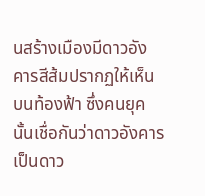นสร้างเมืองมีดาวอังคารสีส้มปรากฏให้เห็นบนท้องฟ้า ซึ่งคนยุคนั้นเชื่อกันว่าดาวอังคารเป็นดาว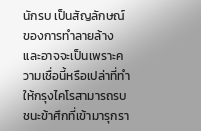นักรบ เป็นสัญลักษณ์ของการทำลายล้าง และอาจจะเป็นเพราะความเชื่อนี้หรือเปล่าที่ทำให้กรุงไคโรสามารถรบชนะข้าศึกที่เข้ามารุกรา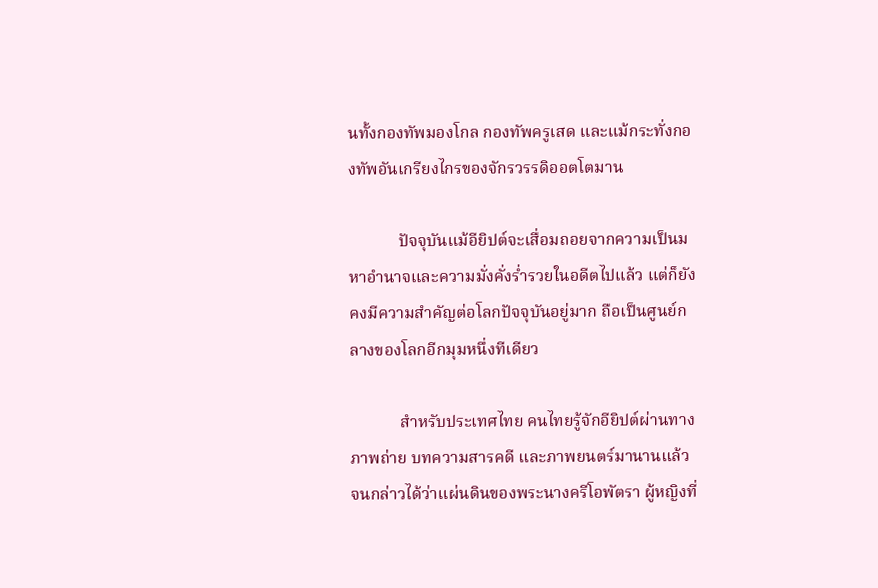นทั้งกองทัพมองโกล กองทัพครูเสด และแม้กระทั่งกองทัพอันเกรียงไกรของจักรวรรดิออตโตมาน

            ปัจจุบันแม้อียิปต์จะเสื่อมถอยจากความเป็นมหาอำนาจและความมั่งคั่งร่ำรวยในอดีตไปแล้ว แต่ก็ยังคงมีความสำคัญต่อโลกปัจจุบันอยู่มาก ถือเป็นศูนย์กลางของโลกอีกมุมหนึ่งทีเดียว

            สำหรับประเทศไทย คนไทยรู้จักอียิปต์ผ่านทางภาพถ่าย บทความสารคดี และภาพยนตร์มานานแล้ว จนกล่าวได้ว่าแผ่นดินของพระนางครีโอพัตรา ผู้หญิงที่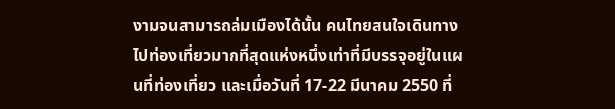งามจนสามารถล่มเมืองได้นั้น คนไทยสนใจเดินทางไปท่องเที่ยวมากที่สุดแห่งหนึ่งเท่าที่มีบรรจุอยู่ในแผนที่ท่องเที่ยว และเมื่อวันที่ 17-22 มีนาคม 2550 ที่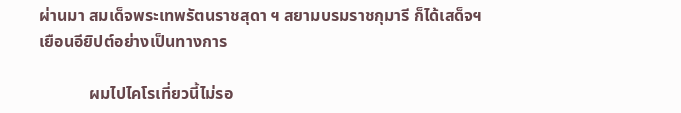ผ่านมา สมเด็จพระเทพรัตนราชสุดา ฯ สยามบรมราชกุมารี ก็ได้เสด็จฯ เยือนอียิปต์อย่างเป็นทางการ

            ผมไปไคโรเที่ยวนี้ไม่รอ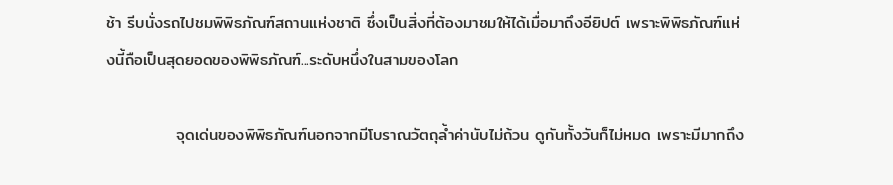ช้า รีบนั่งรถไปชมพิพิธภัณฑ์สถานแห่งชาติ ซึ่งเป็นสิ่งที่ต้องมาชมให้ได้เมื่อมาถึงอียิปต์ เพราะพิพิธภัณฑ์แห่งนี้ถือเป็นสุดยอดของพิพิธภัณฑ์...ระดับหนึ่งในสามของโลก

            จุดเด่นของพิพิธภัณฑ์นอกจากมีโบราณวัตถุล้ำค่านับไม่ถ้วน ดูกันทั้งวันก็ไม่หมด เพราะมีมากถึง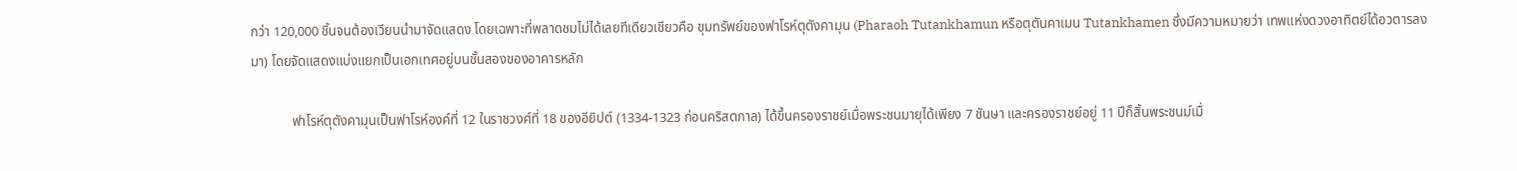กว่า 120,000 ชิ้นจนต้องเวียนนำมาจัดแสดง โดยเฉพาะที่พลาดชมไม่ได้เลยทีเดียวเชียวคือ ขุมทรัพย์ของฟาโรห์ตุตังคามุน (Pharaoh Tutankhamun หรือตุตันคาเมน Tutankhamen ซึ่งมีความหมายว่า เทพแห่งดวงอาทิตย์ได้อวตารลงมา) โดยจัดแสดงแบ่งแยกเป็นเอกเทศอยู่บนชั้นสองของอาคารหลัก

            ฟาโรห์ตุตังคามุนเป็นฟาโรห์องค์ที่ 12 ในราชวงศ์ที่ 18 ของอียิปต์ (1334-1323 ก่อนคริสตกาล) ได้ขึ้นครองราชย์เมื่อพระชนมายุได้เพียง 7 ชันษา และครองราชย์อยู่ 11 ปีก็สิ้นพระชนม์เมื่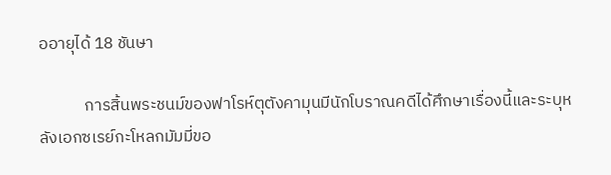ออายุได้ 18 ชันษา

            การสิ้นพระชนม์ของฟาโรห์ตุตังคามุนมีนักโบราณคดีได้ศึกษาเรื่องนี้และระบุหลังเอกซเรย์กะโหลกมัมมี่ขอ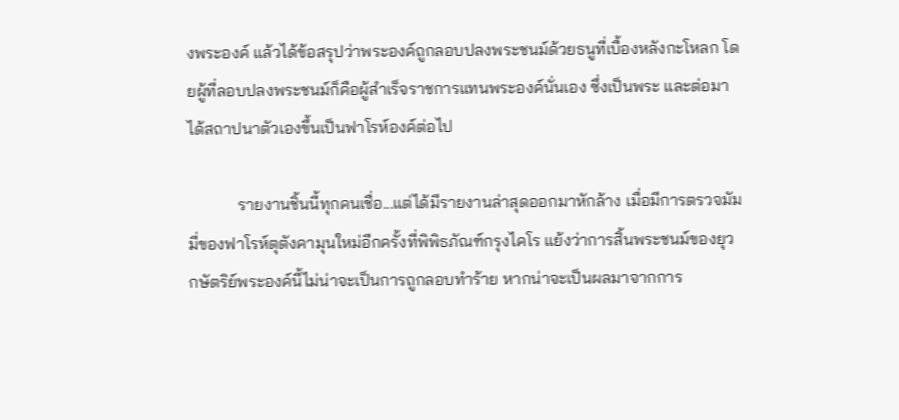งพระองค์ แล้วได้ข้อสรุปว่าพระองค์ถูกลอบปลงพระชนม์ด้วยธนูที่เบื้องหลังกะโหลก โดยผู้ที่ลอบปลงพระชนม์ก็คือผู้สำเร็จราชการแทนพระองค์นั่นเอง ซึ่งเป็นพระ และต่อมาได้สถาปนาตัวเองขึ้นเป็นฟาโรห์องค์ต่อไป

            รายงานชิ้นนี้ทุกคนเชื่อ...แต่ได้มีรายงานล่าสุดออกมาหักล้าง เมื่อมีการตรวจมัมมี่ของฟาโรห์ตุตังคามุนใหม่อีกครั้งที่พิพิธภัณฑ์กรุงไคโร แย้งว่าการสิ้นพระชนม์ของยุวกษัตริย์พระองค์นี้ไม่น่าจะเป็นการถูกลอบทำร้าย หากน่าจะเป็นผลมาจากการ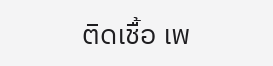ติดเชื้อ เพ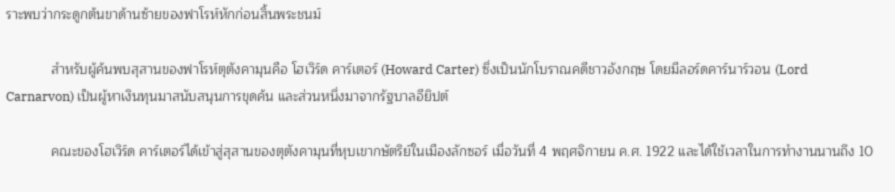ราะพบว่ากระดูกต้นขาด้านซ้ายของฟาโรห์หักก่อนสิ้นพระชนม์

            สำหรับผู้ค้นพบสุสานของฟาโรห์ตุตังคามุนคือ โฮเวิร์ด คาร์เตอร์ (Howard Carter) ซึ่งเป็นนักโบราณคดีชาวอังกฤษ โดยมีลอร์ดคาร์นาร์วอน (Lord Carnarvon) เป็นผู้หาเงินทุนมาสนับสนุนการขุดค้น และส่วนหนึ่งมาจากรัฐบาลอียิปต์

            คณะของโฮเวิร์ด คาร์เตอร์ได้เข้าสู่สุสานของตุตังคามุนที่หุบเขากษัตริย์ในเมืองลักซอร์ เมื่อวันที่ 4 พฤศจิกายน ค.ศ. 1922 และได้ใช้เวลาในการทำงานนานถึง 10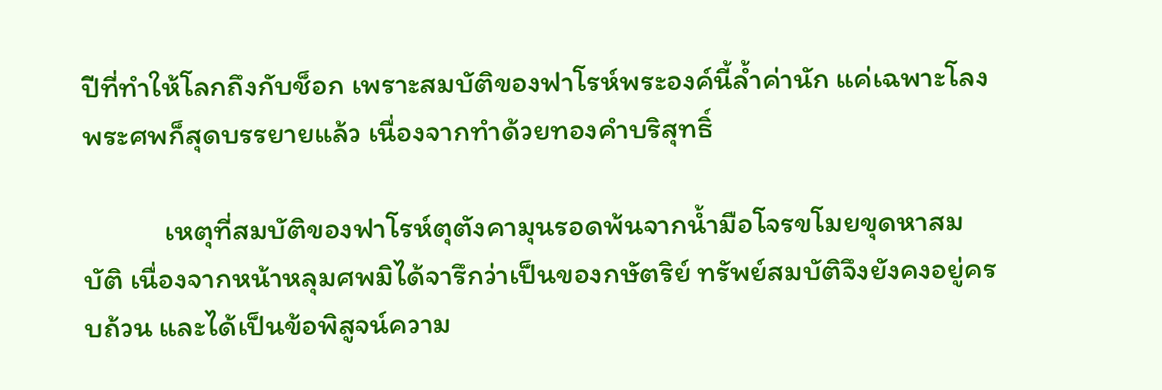ปีที่ทำให้โลกถึงกับช็อก เพราะสมบัติของฟาโรห์พระองค์นี้ล้ำค่านัก แค่เฉพาะโลงพระศพก็สุดบรรยายแล้ว เนื่องจากทำด้วยทองคำบริสุทธิ์

            เหตุที่สมบัติของฟาโรห์ตุตังคามุนรอดพ้นจากน้ำมือโจรขโมยขุดหาสมบัติ เนื่องจากหน้าหลุมศพมิได้จารึกว่าเป็นของกษัตริย์ ทรัพย์สมบัติจึงยังคงอยู่ครบถ้วน และได้เป็นข้อพิสูจน์ความ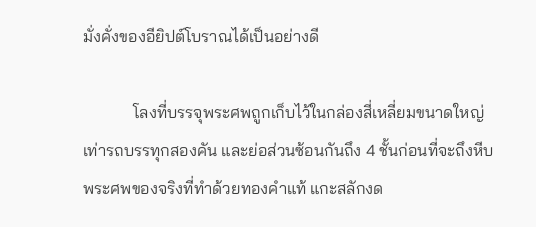มั่งคั่งของอียิปต์โบราณได้เป็นอย่างดี

            โลงที่บรรจุพระศพถูกเก็บไว้ในกล่องสี่เหลี่ยมขนาดใหญ่เท่ารถบรรทุกสองคัน และย่อส่วนซ้อนกันถึง 4 ชั้นก่อนที่จะถึงหีบพระศพของจริงที่ทำด้วยทองคำแท้ แกะสลักงด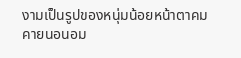งามเป็นรูปของหนุ่มน้อยหน้าตาคมคายนอนอม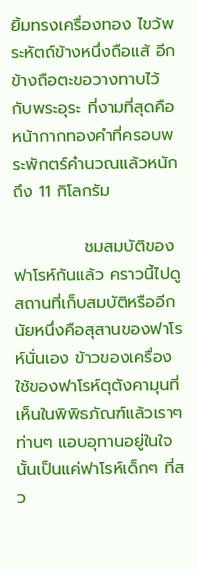ยิ้มทรงเครื่องทอง ไขว้พระหัตถ์ข้างหนึ่งถือแส้ อีกข้างถือตะขอวางทาบไว้กับพระอุระ ที่งามที่สุดคือหน้ากากทองคำที่ครอบพระพักตร์คำนวณแล้วหนักถึง 11 กิโลกรัม

            ชมสมบัติของฟาโรห์กันแล้ว คราวนี้ไปดูสถานที่เก็บสมบัติหรืออีกนัยหนึ่งคือสุสานของฟาโรห์นั่นเอง ข้าวของเครื่องใช้ของฟาโรห์ตุตังคามุนที่เห็นในพิพิธภัณฑ์แล้วเราๆ ท่านๆ แอบอุทานอยู่ในใจนั้นเป็นแค่ฟาโรห์เด็กๆ ที่สว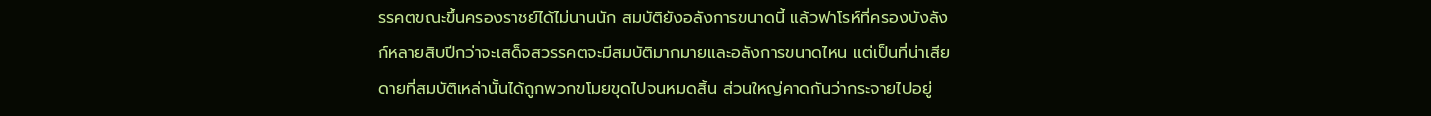รรคตขณะขึ้นครองราชย์ได้ไม่นานนัก สมบัติยังอลังการขนาดนี้ แล้วฟาโรห์ที่ครองบังลังก์หลายสิบปีกว่าจะเสด็จสวรรคตจะมีสมบัติมากมายและอลังการขนาดไหน แต่เป็นที่น่าเสียดายที่สมบัติเหล่านั้นได้ถูกพวกขโมยขุดไปจนหมดสิ้น ส่วนใหญ่คาดกันว่ากระจายไปอยู่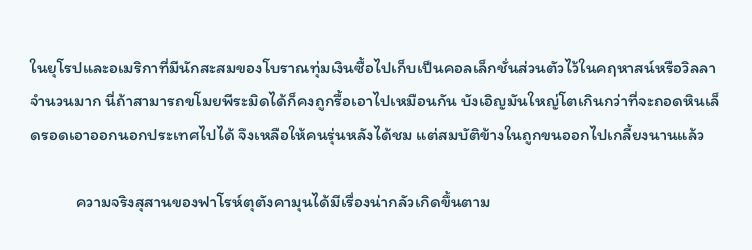ในยุโรปและอเมริกาที่มีนักสะสมของโบราณทุ่มเงินซื้อไปเก็บเป็นคอลเล็กชั่นส่วนตัวไว้ในคฤหาสน์หรือวิลลาจำนวนมาก นี่ถ้าสามารถขโมยพีระมิดได้ก็คงถูกรื้อเอาไปเหมือนกัน บังเอิญมันใหญ่โตเกินกว่าที่จะถอดหินเล็ดรอดเอาออกนอกประเทศไปได้ จึงเหลือให้คนรุ่นหลังได้ชม แต่สมบัติข้างในถูกขนออกไปเกลี้ยงนานแล้ว

            ความจริงสุสานของฟาโรห์ตุตังคามุนได้มีเรื่องน่ากลัวเกิดขึ้นตาม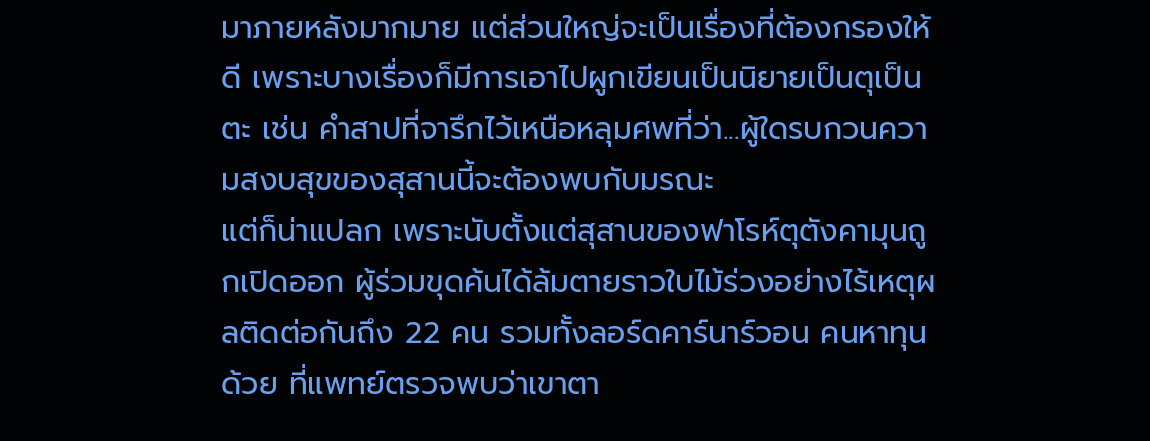มาภายหลังมากมาย แต่ส่วนใหญ่จะเป็นเรื่องที่ต้องกรองให้ดี เพราะบางเรื่องก็มีการเอาไปผูกเขียนเป็นนิยายเป็นตุเป็นตะ เช่น คำสาปที่จารึกไว้เหนือหลุมศพที่ว่า...ผู้ใดรบกวนความสงบสุขของสุสานนี้จะต้องพบกับมรณะ
แต่ก็น่าแปลก เพราะนับตั้งแต่สุสานของฟาโรห์ตุตังคามุนถูกเปิดออก ผู้ร่วมขุดค้นได้ล้มตายราวใบไม้ร่วงอย่างไร้เหตุผลติดต่อกันถึง 22 คน รวมทั้งลอร์ดคาร์นาร์วอน คนหาทุนด้วย ที่แพทย์ตรวจพบว่าเขาตา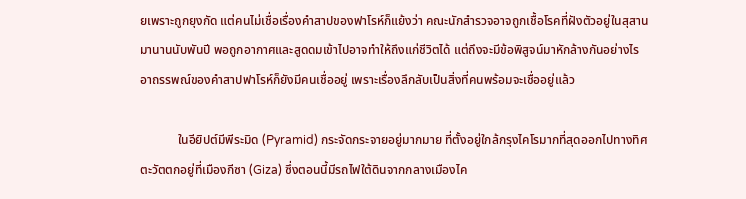ยเพราะถูกยุงกัด แต่คนไม่เชื่อเรื่องคำสาปของฟาโรห์ก็แย้งว่า คณะนักสำรวจอาจถูกเชื้อโรคที่ฝังตัวอยู่ในสุสานมานานนับพันปี พอถูกอากาศและสูดดมเข้าไปอาจทำให้ถึงแก่ชีวิตได้ แต่ถึงจะมีข้อพิสูจน์มาหักล้างกันอย่างไร อาถรรพณ์ของคำสาปฟาโรห์ก็ยังมีคนเชื่ออยู่ เพราะเรื่องลึกลับเป็นสิ่งที่คนพร้อมจะเชื่ออยู่แล้ว

            ในอียิปต์มีพีระมิด (Pyramid) กระจัดกระจายอยู่มากมาย ที่ตั้งอยู่ใกล้กรุงไคโรมากที่สุดออกไปทางทิศตะวัตตกอยู่ที่เมืองกีซา (Giza) ซึ่งตอนนี้มีรถไฟใต้ดินจากกลางเมืองไค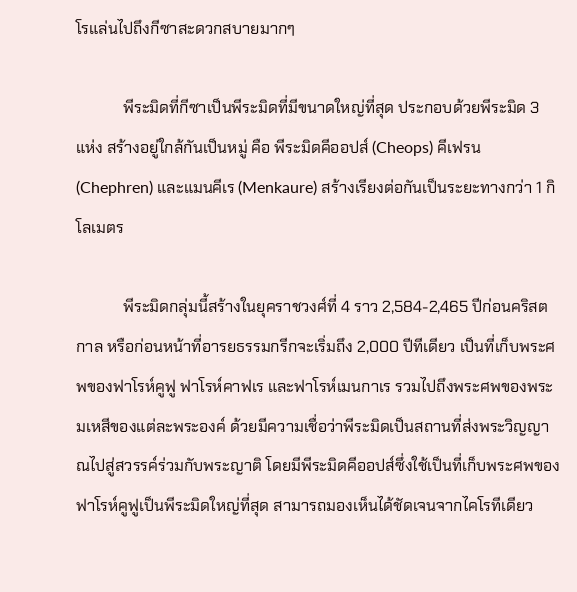โรแล่นไปถึงกีซาสะดวกสบายมากๆ

            พีระมิดที่กีซาเป็นพีระมิดที่มีขนาดใหญ่ที่สุด ประกอบด้วยพีระมิด 3 แห่ง สร้างอยู่ใกล้กันเป็นหมู่ คือ พีระมิดคีออปส์ (Cheops) คีเฟรน (Chephren) และแมนคีเร (Menkaure) สร้างเรียงต่อกันเป็นระยะทางกว่า 1 กิโลเมตร

            พีระมิดกลุ่มนี้สร้างในยุคราชวงศ์ที่ 4 ราว 2,584-2,465 ปีก่อนคริสตกาล หรือก่อนหน้าที่อารยธรรมกรีกจะเริ่มถึง 2,000 ปีทีเดียว เป็นที่เก็บพระศพของฟาโรห์คูฟู ฟาโรห์คาฟเร และฟาโรห์เมนกาเร รวมไปถึงพระศพของพระมเหสีของแต่ละพระองค์ ด้วยมีความเชื่อว่าพีระมิดเป็นสถานที่ส่งพระวิญญาณไปสู่สวรรค์ร่วมกับพระญาติ โดยมีพีระมิดคีออปส์ซึ่งใช้เป็นที่เก็บพระศพของฟาโรห์คูฟูเป็นพีระมิดใหญ่ที่สุด สามารถมองเห็นได้ชัดเจนจากไคโรทีเดียว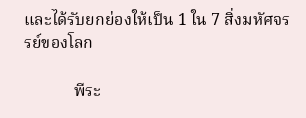และได้รับยกย่องให้เป็น 1 ใน 7 สิ่งมหัศจรรย์ของโลก

            พีระ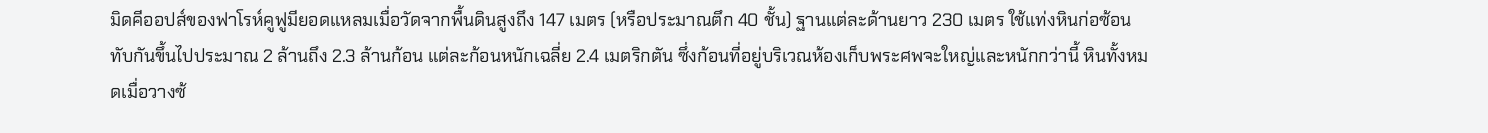มิดคีออปส์ของฟาโรห์คูฟูมียอดแหลมเมื่อวัดจากพื้นดินสูงถึง 147 เมตร (หรือประมาณตึก 40 ชั้น) ฐานแต่ละด้านยาว 230 เมตร ใช้แท่งหินก่อซ้อนทับกันขึ้นไปประมาณ 2 ล้านถึง 2.3 ล้านก้อน แต่ละก้อนหนักเฉลี่ย 2.4 เมตริกตัน ซึ่งก้อนที่อยู่บริเวณห้องเก็บพระศพจะใหญ่และหนักกว่านี้ หินทั้งหมดเมื่อวางซ้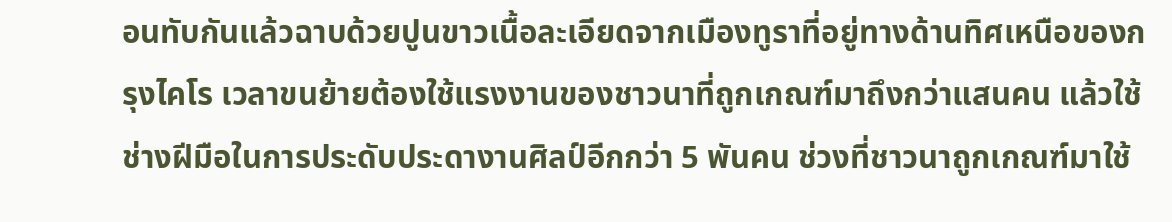อนทับกันแล้วฉาบด้วยปูนขาวเนื้อละเอียดจากเมืองทูราที่อยู่ทางด้านทิศเหนือของกรุงไคโร เวลาขนย้ายต้องใช้แรงงานของชาวนาที่ถูกเกณฑ์มาถึงกว่าแสนคน แล้วใช้ช่างฝีมือในการประดับประดางานศิลป์อีกกว่า 5 พันคน ช่วงที่ชาวนาถูกเกณฑ์มาใช้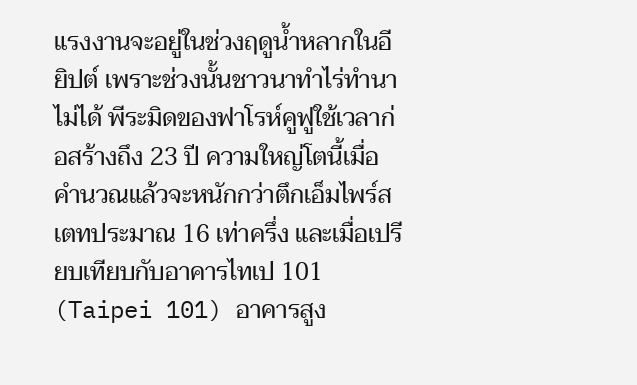แรงงานจะอยู่ในช่วงฤดูน้ำหลากในอียิปต์ เพราะช่วงนั้นชาวนาทำไร่ทำนาไม่ได้ พีระมิดของฟาโรห์คูฟูใช้เวลาก่อสร้างถึง 23 ปี ความใหญ่โตนี้เมื่อคำนวณแล้วจะหนักกว่าตึกเอ็มไพร์สเตทประมาณ 16 เท่าครึ่ง และเมื่อเปรียบเทียบกับอาคารไทเป 101 (Taipei 101) อาคารสูง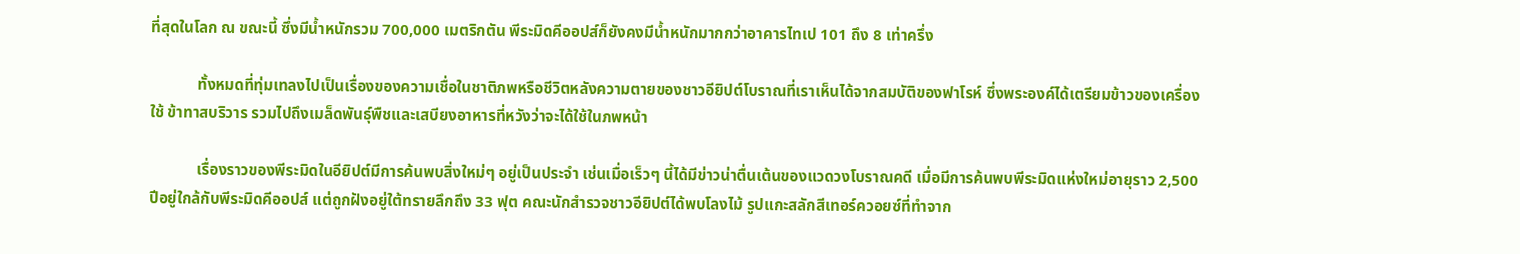ที่สุดในโลก ณ ขณะนี้ ซึ่งมีน้ำหนักรวม 700,000 เมตริกตัน พีระมิดคีออปส์ก็ยังคงมีน้ำหนักมากกว่าอาคารไทเป 101 ถึง 8 เท่าครึ่ง

            ทั้งหมดที่ทุ่มเทลงไปเป็นเรื่องของความเชื่อในชาติภพหรือชีวิตหลังความตายของชาวอียิปต์โบราณที่เราเห็นได้จากสมบัติของฟาโรห์ ซึ่งพระองค์ได้เตรียมข้าวของเครื่องใช้ ข้าทาสบริวาร รวมไปถึงเมล็ดพันธุ์พืชและเสบียงอาหารที่หวังว่าจะได้ใช้ในภพหน้า

            เรื่องราวของพีระมิดในอียิปต์มีการค้นพบสิ่งใหม่ๆ อยู่เป็นประจำ เช่นเมื่อเร็วๆ นี้ได้มีข่าวน่าตื่นเต้นของแวดวงโบราณคดี เมื่อมีการค้นพบพีระมิดแห่งใหม่อายุราว 2,500 ปีอยู่ใกล้กับพีระมิดคีออปส์ แต่ถูกฝังอยู่ใต้ทรายลึกถึง 33 ฟุต คณะนักสำรวจชาวอียิปต์ได้พบโลงไม้ รูปแกะสลักสีเทอร์ควอยซ์ที่ทำจาก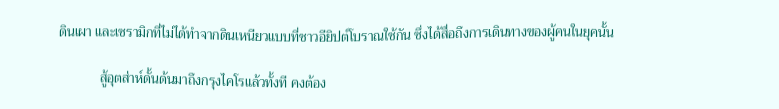ดินเผา และเซรามิกที่ไม่ได้ทำจากดินเหนียวแบบที่ชาวอียิปต์โบราณใช้กัน ซึ่งได้สื่อถึงการเดินทางของผู้คนในยุคนั้น

            สู้อุตส่าห์ดั้นด้นมาถึงกรุงไคโรแล้วทั้งที คงต้อง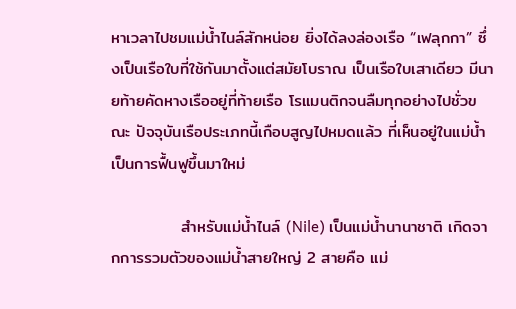หาเวลาไปชมแม่น้ำไนล์สักหน่อย ยิ่งได้ลงล่องเรือ “เฟลุกกา” ซึ่งเป็นเรือใบที่ใช้กันมาตั้งแต่สมัยโบราณ เป็นเรือใบเสาเดียว มีนายท้ายคัดหางเรืออยู่ที่ท้ายเรือ โรแมนติกจนลืมทุกอย่างไปชั่วขณะ ปัจจุบันเรือประเภทนี้เกือบสูญไปหมดแล้ว ที่เห็นอยู่ในแม่น้ำเป็นการฟื้นฟูขึ้นมาใหม่

            สำหรับแม่น้ำไนล์ (Nile) เป็นแม่น้ำนานาชาติ เกิดจากการรวมตัวของแม่น้ำสายใหญ่ 2 สายคือ แม่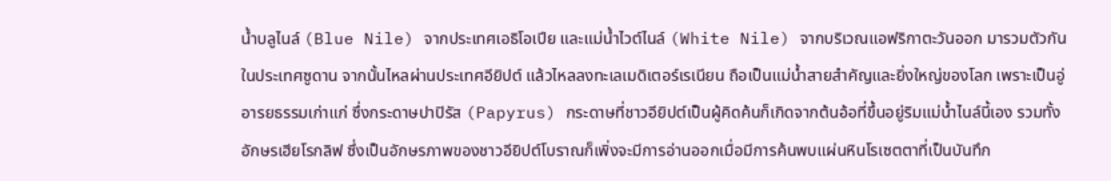น้ำบลูไนล์ (Blue Nile) จากประเทศเอธิโอเปีย และแม่น้ำไวต์ไนล์ (White Nile) จากบริเวณแอฟริกาตะวันออก มารวมตัวกันในประเทศซูดาน จากนั้นไหลผ่านประเทศอียิปต์ แล้วไหลลงทะเลเมดิเตอร์เรเนียน ถือเป็นแม่น้ำสายสำคัญและยิ่งใหญ่ของโลก เพราะเป็นอู่อารยธรรมเก่าแก่ ซึ่งกระดาษปาปิรัส (Papyrus) กระดาษที่ชาวอียิปต์เป็นผู้คิดค้นก็เกิดจากต้นอ้อที่ขึ้นอยู่ริมแม่น้ำไนล์นี้เอง รวมทั้งอักษรเฮียโรกลิฟ ซึ่งเป็นอักษรภาพของชาวอียิปต์โบราณก็เพิ่งจะมีการอ่านออกเมื่อมีการค้นพบแผ่นหินโรเซตตาที่เป็นบันทึก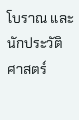โบราณ และนักประวัติศาสตร์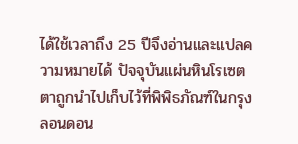ได้ใช้เวลาถึง 25 ปีจึงอ่านและแปลความหมายได้ ปัจจุบันแผ่นหินโรเซตตาถูกนำไปเก็บไว้ที่พิพิธภัณฑ์ในกรุงลอนดอน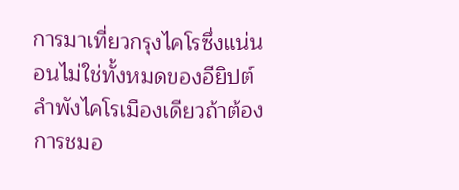การมาเที่ยวกรุงไคโรซึ่งแน่นอนไม่ใช่ทั้งหมดของอียิปต์ ลำพังไคโรเมืองเดียวถ้าต้องการชมอ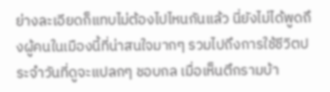ย่างละเอียดก็แทบไม่ต้องไปไหนกันแล้ว นี่ยังไม่ได้พูดถึงผู้คนในเมืองนี้ที่น่าสนใจมากๆ รวมไปถึงการใช้ชีวิตประจำวันที่ดูจะแปลกๆ ชอบกล เมื่อเห็นตึกรามบ้า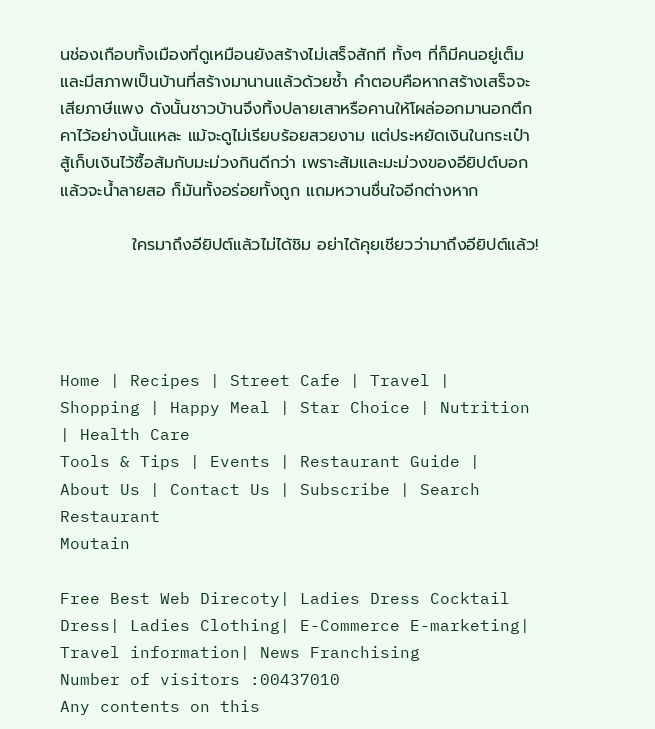นช่องเกือบทั้งเมืองที่ดูเหมือนยังสร้างไม่เสร็จสักที ทั้งๆ ที่ก็มีคนอยู่เต็มและมีสภาพเป็นบ้านที่สร้างมานานแล้วด้วยซ้ำ คำตอบคือหากสร้างเสร็จจะเสียภาษีแพง ดังนั้นชาวบ้านจึงทิ้งปลายเสาหรือคานให้โผล่ออกมานอกตึกคาไว้อย่างนั้นแหละ แม้จะดูไม่เรียบร้อยสวยงาม แต่ประหยัดเงินในกระเป๋า สู้เก็บเงินไว้ซื้อส้มกับมะม่วงกินดีกว่า เพราะส้มและมะม่วงของอียิปต์บอกแล้วจะน้ำลายสอ ก็มันทั้งอร่อยทั้งถูก แถมหวานชื่นใจอีกต่างหาก

            ใครมาถึงอียิปต์แล้วไม่ได้ชิม อย่าได้คุยเชียวว่ามาถึงอียิปต์แล้ว!




Home | Recipes | Street Cafe | Travel | Shopping | Happy Meal | Star Choice | Nutrition | Health Care
Tools & Tips | Events | Restaurant Guide | About Us | Contact Us | Subscribe | Search Restaurant
Moutain

Free Best Web Direcoty| Ladies Dress Cocktail Dress| Ladies Clothing| E-Commerce E-marketing| Travel information| News Franchising
Number of visitors :00437010
Any contents on this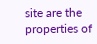site are the properties of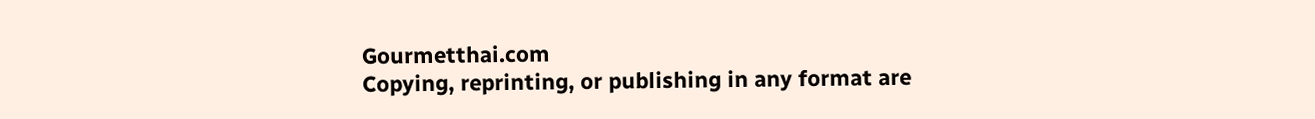Gourmetthai.com
Copying, reprinting, or publishing in any format are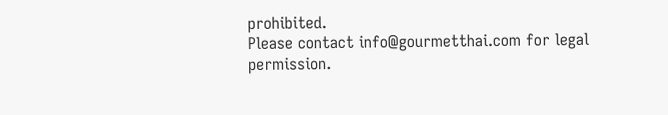prohibited.
Please contact info@gourmetthai.com for legal permission.